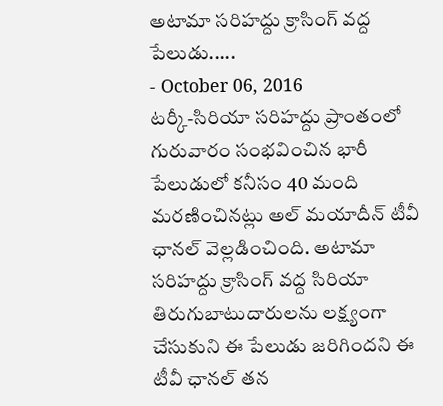అటామా సరిహద్దు క్రాసింగ్ వద్ద పేలుడు.....
- October 06, 2016
టర్కీ-సిరియా సరిహద్దు ప్రాంతంలో గురువారం సంభవించిన భారీ పేలుడులో కనీసం 40 మంది మరణించినట్లు అల్ మయాదీన్ టీవీ ఛానల్ వెల్లడించింది. అటామా సరిహద్దు క్రాసింగ్ వద్ద సిరియా తిరుగుబాటుదారులను లక్ష్యంగా చేసుకుని ఈ పేలుడు జరిగిందని ఈ టీవీ ఛానల్ తన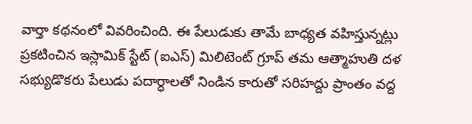వార్తా కథనంలో వివరించింది. ఈ పేలుడుకు తామే బాధ్యత వహిస్తున్నట్లు ప్రకటించిన ఇస్లామిక్ స్టేట్ (ఐఎస్) మిలిటెంట్ గ్రూప్ తమ ఆత్మాహుతి దళ సభ్యుడొకరు పేలుడు పదార్ధాలతో నిండిన కారుతో సరిహద్దు ప్రాంతం వద్ద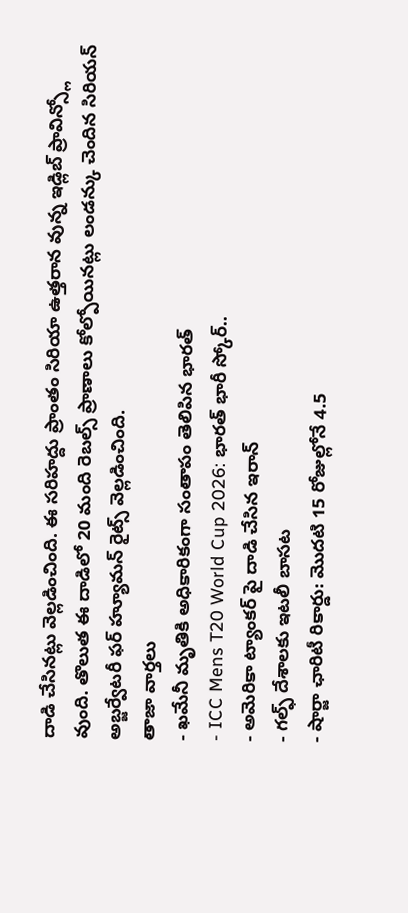దాడి చేసినట్లు వెల్లడించింది. ఈ సరిహద్దు ప్రాంతం సిరియా ఉత్తరాన వున్న ఇడ్లిబ్ ప్రావిన్స్లో వుంది. తొలుత ఈ దాడిలో 20 మంది రెబల్స్ ప్రాణాలు కోల్పోయినట్లు లండన్కు చెందిన సిరియన్ అబ్జర్వేటరీ ఫర్ హ్యూమన్ రైట్స్ వెల్లడించింది.
తాజా వార్తలు
- ఖమేనీ మృతికి అధికారికంగా సంతాపం తెలిపిన భారత్
- ICC Mens T20 World Cup 2026: భారత్ భారీ స్కోర్..
- అమెరికా ట్యాంకర్ పై దాడి చేసిన ఇరాన్
- గల్ఫ్ దేశాలకు ఇటలీ బాసట
- షార్జా ఛారిటీ రికార్డు: మొదటి 15 రోజుల్లోనే 4.5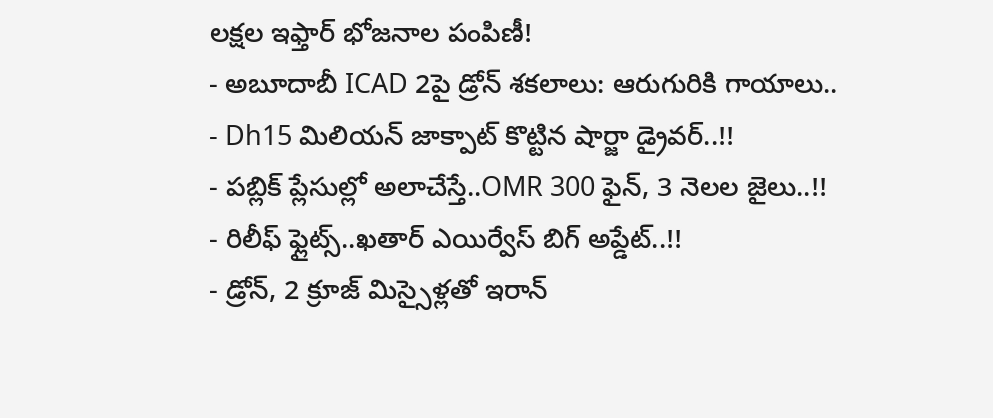లక్షల ఇఫ్తార్ భోజనాల పంపిణీ!
- అబూదాబీ ICAD 2పై డ్రోన్ శకలాలు: ఆరుగురికి గాయాలు..
- Dh15 మిలియన్ జాక్పాట్ కొట్టిన షార్జా డ్రైవర్..!!
- పబ్లిక్ ప్లేసుల్లో అలాచేస్తే..OMR 300 ఫైన్, 3 నెలల జైలు..!!
- రిలీఫ్ ఫ్లైట్స్..ఖతార్ ఎయిర్వేస్ బిగ్ అప్డేట్..!!
- డ్రోన్, 2 క్రూజ్ మిస్సైళ్లతో ఇరాన్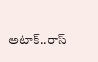అటాక్..రాస్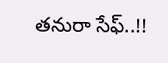తనురా సేఫ్..!!